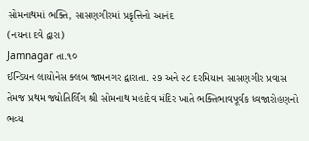સોમનાથમાં ભક્તિ, સાસણગીરમાં પ્રકૃત્તિનો આનંદ
(નયના દવે દ્વારા)
Jamnagar તા.૧૦
ઈન્ડિયન લાયોનેસ ક્લબ જામનગર દ્વારાતા. ૨૭ અને ૨૮ દરમિયાન સાસણગીર પ્રવાસ તેમજ પ્રથમ જ્યોતિર્લિંગ શ્રી સોમનાથ મહાદેવ મંદિર ખાતે ભક્તિભાવપૂર્વક ધ્વજારોહણનો ભવ્ય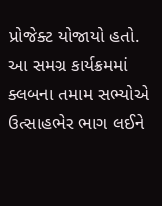પ્રોજેક્ટ યોજાયો હતો. આ સમગ્ર કાર્યક્રમમાં ક્લબના તમામ સભ્યોએ ઉત્સાહભેર ભાગ લઈને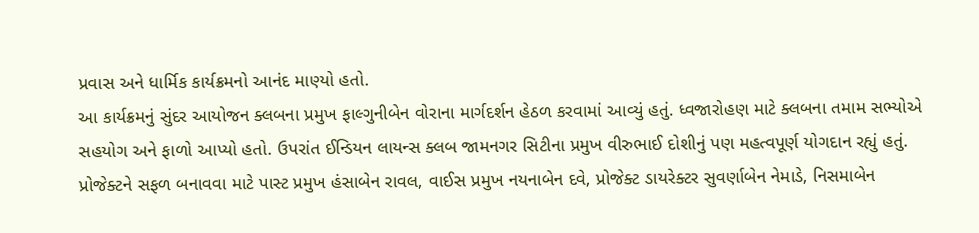પ્રવાસ અને ધાર્મિક કાર્યક્રમનો આનંદ માણ્યો હતો.
આ કાર્યક્રમનું સુંદર આયોજન ક્લબના પ્રમુખ ફાલ્ગુનીબેન વોરાના માર્ગદર્શન હેઠળ કરવામાં આવ્યું હતું. ધ્વજારોહણ માટે ક્લબના તમામ સભ્યોએ સહયોગ અને ફાળો આપ્યો હતો. ઉપરાંત ઈન્ડિયન લાયન્સ ક્લબ જામનગર સિટીના પ્રમુખ વીરુભાઈ દોશીનું પણ મહત્વપૂર્ણ યોગદાન રહ્યું હતું.
પ્રોજેક્ટને સફળ બનાવવા માટે પાસ્ટ પ્રમુખ હંસાબેન રાવલ, વાઈસ પ્રમુખ નયનાબેન દવે, પ્રોજેક્ટ ડાયરેક્ટર સુવર્ણાબેન નેમાડે, નિસમાબેન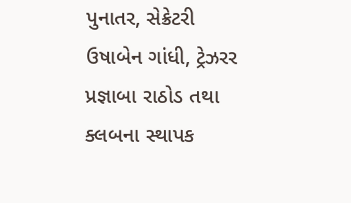પુનાતર, સેક્રેટરી ઉષાબેન ગાંધી, ટ્રેઝરર પ્રજ્ઞાબા રાઠોડ તથા ક્લબના સ્થાપક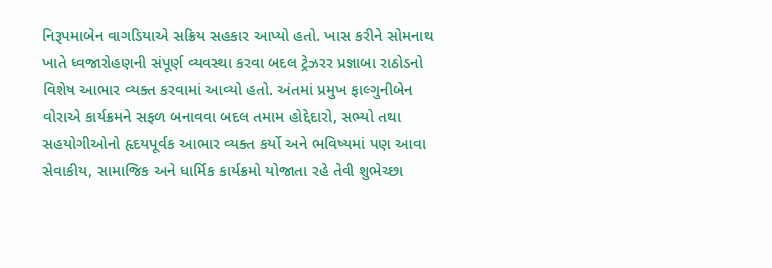નિરૂપમાબેન વાગડિયાએ સક્રિય સહકાર આપ્યો હતો. ખાસ કરીને સોમનાથ ખાતે ધ્વજારોહણની સંપૂર્ણ વ્યવસ્થા કરવા બદલ ટ્રેઝરર પ્રજ્ઞાબા રાઠોડનો વિશેષ આભાર વ્યક્ત કરવામાં આવ્યો હતો. અંતમાં પ્રમુખ ફાલ્ગુનીબેન વોરાએ કાર્યક્રમને સફળ બનાવવા બદલ તમામ હોદ્દેદારો, સભ્યો તથા સહયોગીઓનો હૃદયપૂર્વક આભાર વ્યક્ત કર્યો અને ભવિષ્યમાં પણ આવા સેવાકીય, સામાજિક અને ધાર્મિક કાર્યક્રમો યોજાતા રહે તેવી શુભેચ્છા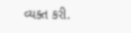વ્યક્ત કરી.